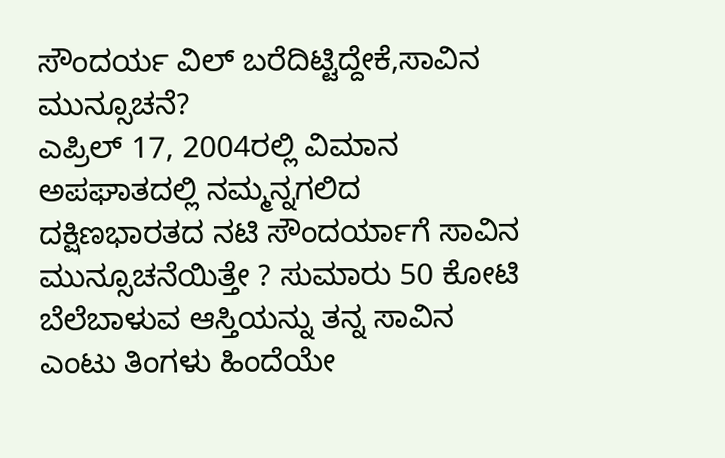ಸೌಂದರ್ಯ ವಿಲ್ ಬರೆದಿಟ್ಟಿದ್ದೇಕೆ,ಸಾವಿನ ಮುನ್ಸೂಚನೆ?
ಎಪ್ರಿಲ್ 17, 2004ರಲ್ಲಿ ವಿಮಾನ ಅಪಘಾತದಲ್ಲಿ ನಮ್ಮನ್ನಗಲಿದ ದಕ್ಷಿಣಭಾರತದ ನಟಿ ಸೌಂದರ್ಯಾಗೆ ಸಾವಿನ ಮುನ್ಸೂಚನೆಯಿತ್ತೇ ? ಸುಮಾರು 50 ಕೋಟಿ ಬೆಲೆಬಾಳುವ ಆಸ್ತಿಯನ್ನು ತನ್ನ ಸಾವಿನ ಎಂಟು ತಿಂಗಳು ಹಿಂದೆಯೇ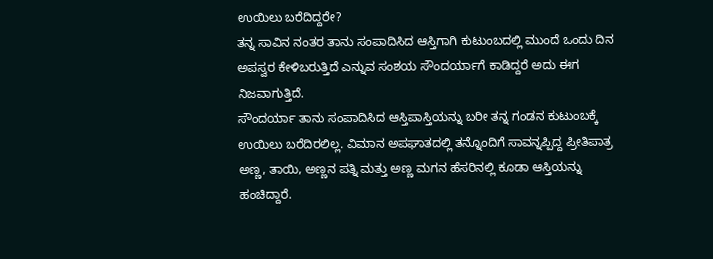ಉಯಿಲು ಬರೆದಿದ್ದರೇ?
ತನ್ನ ಸಾವಿನ ನಂತರ ತಾನು ಸಂಪಾದಿಸಿದ ಆಸ್ತಿಗಾಗಿ ಕುಟುಂಬದಲ್ಲಿ ಮುಂದೆ ಒಂದು ದಿನ ಅಪಸ್ವರ ಕೇಳಿಬರುತ್ತಿದೆ ಎನ್ನುವ ಸಂಶಯ ಸೌಂದರ್ಯಾಗೆ ಕಾಡಿದ್ದರೆ ಅದು ಈಗ ನಿಜವಾಗುತ್ತಿದೆ.
ಸೌಂದರ್ಯಾ ತಾನು ಸಂಪಾದಿಸಿದ ಆಸ್ತಿಪಾಸ್ತಿಯನ್ನು ಬರೀ ತನ್ನ ಗಂಡನ ಕುಟುಂಬಕ್ಕೆ ಉಯಿಲು ಬರೆದಿರಲಿಲ್ಲ. ವಿಮಾನ ಅಪಘಾತದಲ್ಲಿ ತನ್ನೊಂದಿಗೆ ಸಾವನ್ನಪ್ಪಿದ್ದ ಪ್ರೀತಿಪಾತ್ರ ಅಣ್ಣ, ತಾಯಿ, ಅಣ್ಣನ ಪತ್ನಿ ಮತ್ತು ಅಣ್ಣ ಮಗನ ಹೆಸರಿನಲ್ಲಿ ಕೂಡಾ ಆಸ್ತಿಯನ್ನು ಹಂಚಿದ್ದಾರೆ.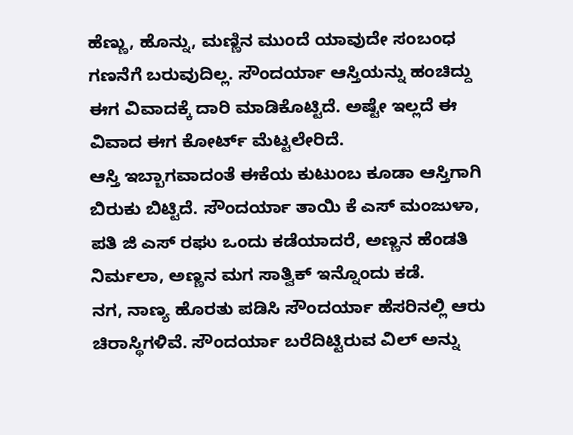ಹೆಣ್ಣು, ಹೊನ್ನು, ಮಣ್ಣಿನ ಮುಂದೆ ಯಾವುದೇ ಸಂಬಂಧ ಗಣನೆಗೆ ಬರುವುದಿಲ್ಲ. ಸೌಂದರ್ಯಾ ಆಸ್ತಿಯನ್ನು ಹಂಚಿದ್ದು ಈಗ ವಿವಾದಕ್ಕೆ ದಾರಿ ಮಾಡಿಕೊಟ್ಟಿದೆ. ಅಷ್ಟೇ ಇಲ್ಲದೆ ಈ ವಿವಾದ ಈಗ ಕೋರ್ಟ್ ಮೆಟ್ಟಲೇರಿದೆ.
ಆಸ್ತಿ ಇಬ್ಬಾಗವಾದಂತೆ ಈಕೆಯ ಕುಟುಂಬ ಕೂಡಾ ಆಸ್ತಿಗಾಗಿ ಬಿರುಕು ಬಿಟ್ಟಿದೆ. ಸೌಂದರ್ಯಾ ತಾಯಿ ಕೆ ಎಸ್ ಮಂಜುಳಾ, ಪತಿ ಜಿ ಎಸ್ ರಘು ಒಂದು ಕಡೆಯಾದರೆ, ಅಣ್ಣನ ಹೆಂಡತಿ ನಿರ್ಮಲಾ, ಅಣ್ಣನ ಮಗ ಸಾತ್ವಿಕ್ ಇನ್ನೊಂದು ಕಡೆ.
ನಗ, ನಾಣ್ಯ ಹೊರತು ಪಡಿಸಿ ಸೌಂದರ್ಯಾ ಹೆಸರಿನಲ್ಲಿ ಆರು ಚಿರಾಸ್ಥಿಗಳಿವೆ. ಸೌಂದರ್ಯಾ ಬರೆದಿಟ್ಟಿರುವ ವಿಲ್ ಅನ್ನು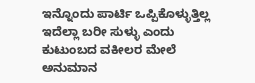ಇನ್ನೊಂದು ಪಾರ್ಟಿ ಒಪ್ಪಿಕೊಳ್ಳುತ್ತಿಲ್ಲ ಇದೆಲ್ಲಾ ಬರೀ ಸುಳ್ಳು ಎಂದು ಕುಟುಂಬದ ವಕೀಲರ ಮೇಲೆ ಅನುಮಾನ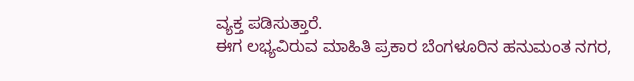ವ್ಯಕ್ತ ಪಡಿಸುತ್ತಾರೆ.
ಈಗ ಲಭ್ಯವಿರುವ ಮಾಹಿತಿ ಪ್ರಕಾರ ಬೆಂಗಳೂರಿನ ಹನುಮಂತ ನಗರ,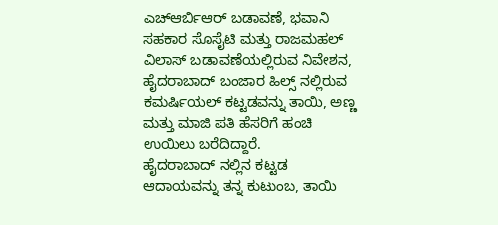ಎಚ್ಆರ್ಬಿಆರ್ ಬಡಾವಣೆ, ಭವಾನಿ ಸಹಕಾರ ಸೊಸೈಟಿ ಮತ್ತು ರಾಜಮಹಲ್ ವಿಲಾಸ್ ಬಡಾವಣೆಯಲ್ಲಿರುವ ನಿವೇಶನ, ಹೈದರಾಬಾದ್ ಬಂಜಾರ ಹಿಲ್ಸ್ ನಲ್ಲಿರುವ ಕಮರ್ಷಿಯಲ್ ಕಟ್ಟಡವನ್ನು ತಾಯಿ, ಅಣ್ಣ ಮತ್ತು ಮಾಜಿ ಪತಿ ಹೆಸರಿಗೆ ಹಂಚಿ ಉಯಿಲು ಬರೆದಿದ್ದಾರೆ.
ಹೈದರಾಬಾದ್ ನಲ್ಲಿನ ಕಟ್ಟಡ ಆದಾಯವನ್ನು ತನ್ನ ಕುಟುಂಬ, ತಾಯಿ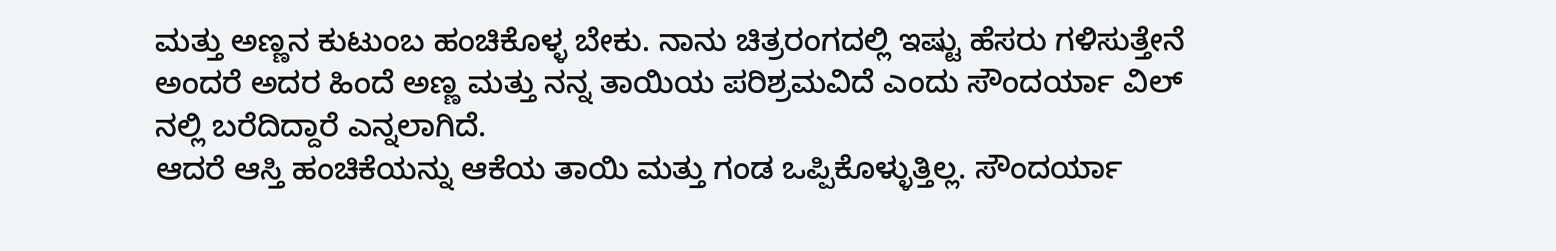ಮತ್ತು ಅಣ್ಣನ ಕುಟುಂಬ ಹಂಚಿಕೊಳ್ಳ ಬೇಕು. ನಾನು ಚಿತ್ರರಂಗದಲ್ಲಿ ಇಷ್ಟು ಹೆಸರು ಗಳಿಸುತ್ತೇನೆ ಅಂದರೆ ಅದರ ಹಿಂದೆ ಅಣ್ಣ ಮತ್ತು ನನ್ನ ತಾಯಿಯ ಪರಿಶ್ರಮವಿದೆ ಎಂದು ಸೌಂದರ್ಯಾ ವಿಲ್ ನಲ್ಲಿ ಬರೆದಿದ್ದಾರೆ ಎನ್ನಲಾಗಿದೆ.
ಆದರೆ ಆಸ್ತಿ ಹಂಚಿಕೆಯನ್ನು ಆಕೆಯ ತಾಯಿ ಮತ್ತು ಗಂಡ ಒಪ್ಪಿಕೊಳ್ಳುತ್ತಿಲ್ಲ. ಸೌಂದರ್ಯಾ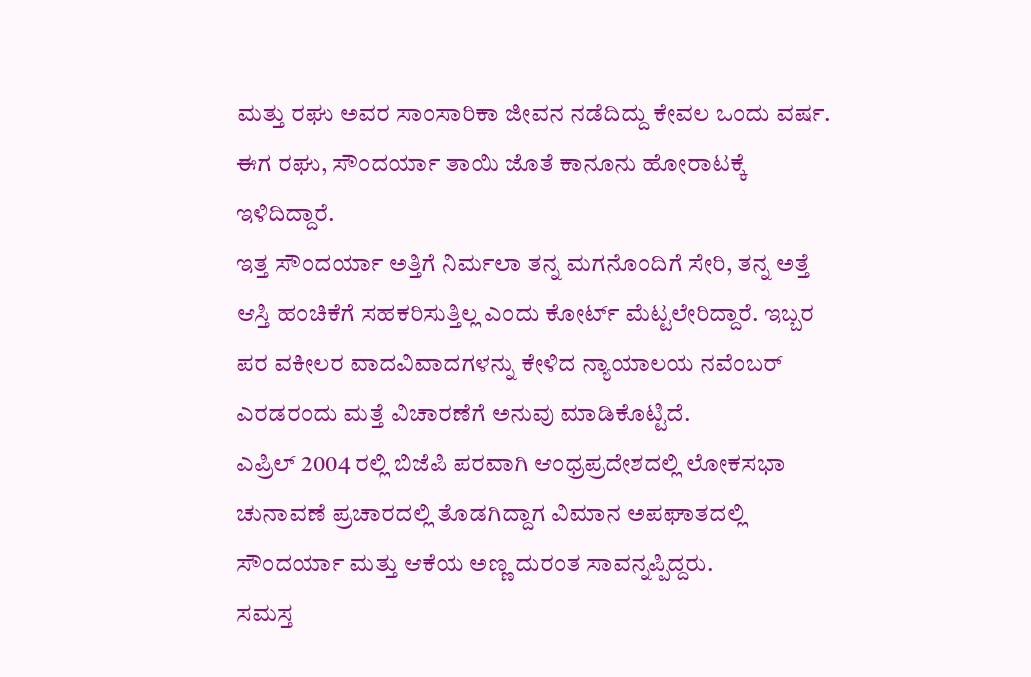ಮತ್ತು ರಘು ಅವರ ಸಾಂಸಾರಿಕಾ ಜೀವನ ನಡೆದಿದ್ದು ಕೇವಲ ಒಂದು ವರ್ಷ. ಈಗ ರಘು, ಸೌಂದರ್ಯಾ ತಾಯಿ ಜೊತೆ ಕಾನೂನು ಹೋರಾಟಕ್ಕೆ ಇಳಿದಿದ್ದಾರೆ.
ಇತ್ತ ಸೌಂದರ್ಯಾ ಅತ್ತಿಗೆ ನಿರ್ಮಲಾ ತನ್ನ ಮಗನೊಂದಿಗೆ ಸೇರಿ, ತನ್ನ ಅತ್ತೆ ಆಸ್ತಿ ಹಂಚಿಕೆಗೆ ಸಹಕರಿಸುತ್ತಿಲ್ಲ ಎಂದು ಕೋರ್ಟ್ ಮೆಟ್ಟಲೇರಿದ್ದಾರೆ. ಇಬ್ಬರ ಪರ ವಕೀಲರ ವಾದವಿವಾದಗಳನ್ನು ಕೇಳಿದ ನ್ಯಾಯಾಲಯ ನವೆಂಬರ್ ಎರಡರಂದು ಮತ್ತೆ ವಿಚಾರಣೆಗೆ ಅನುವು ಮಾಡಿಕೊಟ್ಟಿದೆ.
ಎಪ್ರಿಲ್ 2004 ರಲ್ಲಿ ಬಿಜೆಪಿ ಪರವಾಗಿ ಆಂಧ್ರಪ್ರದೇಶದಲ್ಲಿ ಲೋಕಸಭಾ ಚುನಾವಣೆ ಪ್ರಚಾರದಲ್ಲಿ ತೊಡಗಿದ್ದಾಗ ವಿಮಾನ ಅಪಘಾತದಲ್ಲಿ ಸೌಂದರ್ಯಾ ಮತ್ತು ಆಕೆಯ ಅಣ್ಣ ದುರಂತ ಸಾವನ್ನಪ್ಪಿದ್ದರು.
ಸಮಸ್ತ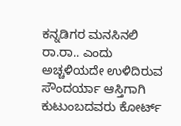ಕನ್ನಡಿಗರ ಮನಸಿನಲಿ ರಾ.ರಾ.. ಎಂದು ಅಚ್ಚಳಿಯದೇ ಉಳಿದಿರುವ ಸೌಂದರ್ಯಾ ಆಸ್ತಿಗಾಗಿ ಕುಟುಂಬದವರು ಕೋರ್ಟ್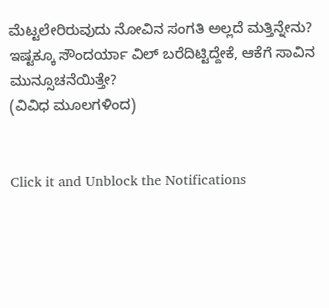ಮೆಟ್ಟಲೇರಿರುವುದು ನೋವಿನ ಸಂಗತಿ ಅಲ್ಲದೆ ಮತ್ತಿನ್ನೇನು?
ಇಷ್ಟಕ್ಕೂ ಸೌಂದರ್ಯಾ ವಿಲ್ ಬರೆದಿಟ್ಟಿದ್ದೇಕೆ, ಆಕೆಗೆ ಸಾವಿನ ಮುನ್ಸೂಚನೆಯಿತ್ತೇ?
(ವಿವಿಧ ಮೂಲಗಳಿಂದ)


Click it and Unblock the Notifications